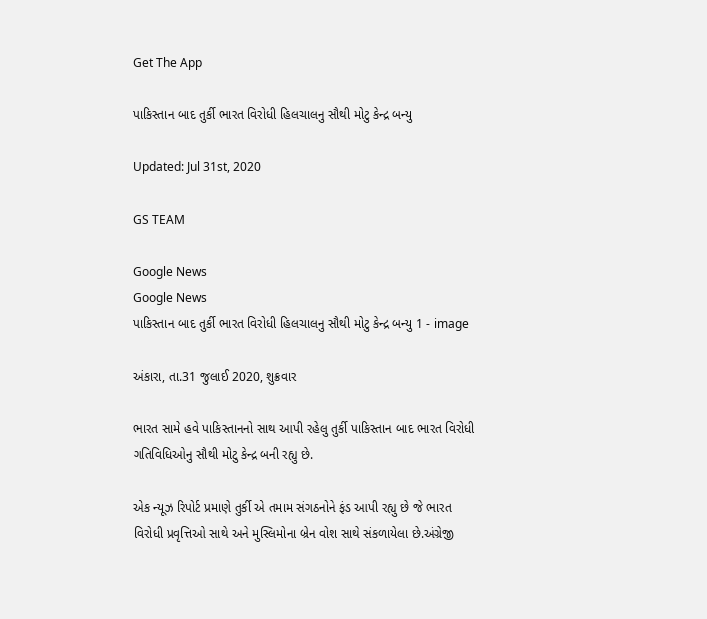Get The App

પાકિસ્તાન બાદ તુર્કી ભારત વિરોધી હિલચાલનુ સૌથી મોટુ કેન્દ્ર બન્યુ

Updated: Jul 31st, 2020

GS TEAM

Google News
Google News
પાકિસ્તાન બાદ તુર્કી ભારત વિરોધી હિલચાલનુ સૌથી મોટુ કેન્દ્ર બન્યુ 1 - image

અંકારા, તા.31 જુલાઈ 2020, શુક્રવાર

ભારત સામે હવે પાકિસ્તાનનો સાથ આપી રહેલુ તુર્કી પાકિસ્તાન બાદ ભારત વિરોધી ગતિવિધિઓનુ સૌથી મોટુ કેન્દ્ર બની રહ્યુ છે.

એક ન્યૂઝ રિપોર્ટ પ્રમાણે તુર્કી એ તમામ સંગઠનોને ફંડ આપી રહ્યુ છે જે ભારત વિરોધી પ્રવૃત્તિઓ સાથે અને મુસ્લિમોના બ્રેન વોશ સાથે સંકળાયેલા છે.અંગ્રેજી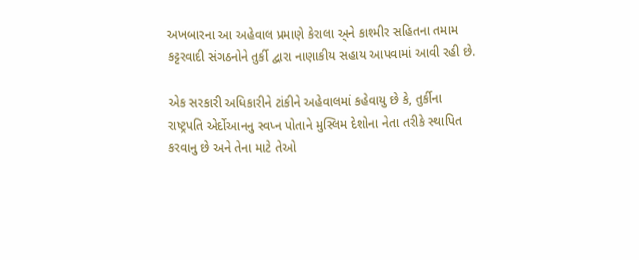અખબારના આ અહેવાલ પ્રમાણે કેરાલા અ્ને કાશ્મીર સહિતના તમામ કટ્ટરવાદી સંગઠનોને તુર્કી દ્વારા નાણાકીય સહાય આપવામાં આવી રહી છે.

એક સરકારી અધિકારીને ટાંકીને અહેવાલમાં કહેવાયુ છે કે, તુર્કીના રાષ્ટ્રપતિ એર્દોઆનનુ સ્વપ્ન પોતાને મુસ્લિમ દેશોના નેતા તરીકે સ્થાપિત કરવાનુ છે અને તેના માટે તેઓ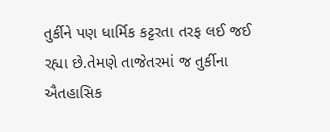તુર્કીને પણ ધાર્મિક કટ્ટરતા તરફ લઈ જઈ રહ્યા છે.તેમણે તાજેતરમાં જ તુર્કીના ઐતહાસિક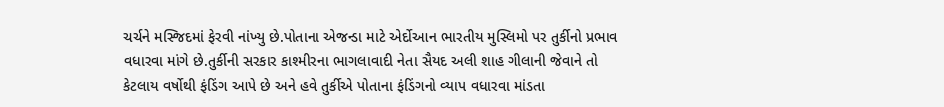ચર્ચને મસ્જિદમાં ફેરવી નાંખ્યુ છે.પોતાના એજન્ડા માટે એર્દોઆન ભારતીય મુસ્લિમો પર તુર્કીનો પ્રભાવ વધારવા માંગે છે.તુર્કીની સરકાર કાશ્મીરના ભાગલાવાદી નેતા સૈયદ અલી શાહ ગીલાની જેવાને તો કેટલાય વર્ષોથી ફંડિંગ આપે છે અને હવે તુર્કીએ પોતાના ફંડિંગનો વ્યાપ વધારવા માંડતા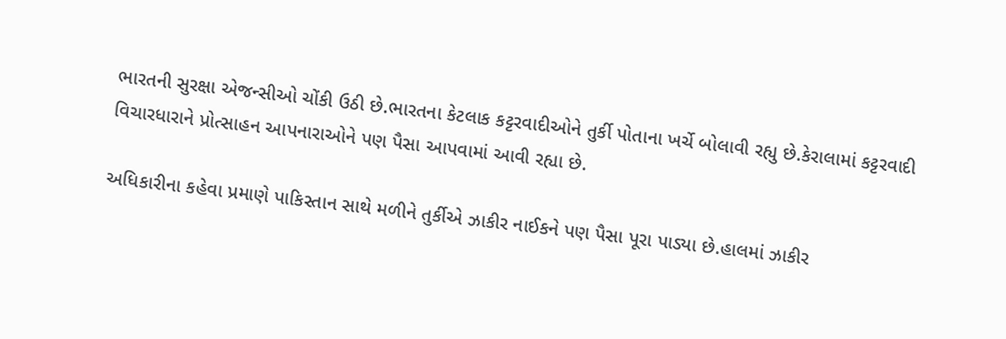ભારતની સુરક્ષા એજન્સીઓ ચોંકી ઉઠી છે.ભારતના કેટલાક કટ્ટરવાદીઓને તુર્કી પોતાના ખર્ચે બોલાવી રહ્યુ છે.કેરાલામાં કટ્ટરવાદી વિચારધારાને પ્રોત્સાહન આપનારાઓને પણ પૈસા આપવામાં આવી રહ્યા છે.

અધિકારીના કહેવા પ્રમાણે પાકિસ્તાન સાથે મળીને તુર્કીએ ઝાકીર નાઈકને પણ પૈસા પૂરા પાડ્યા છે.હાલમાં ઝાકીર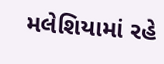મલેશિયામાં રહે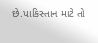છે.પાકિસ્તાન માટે તો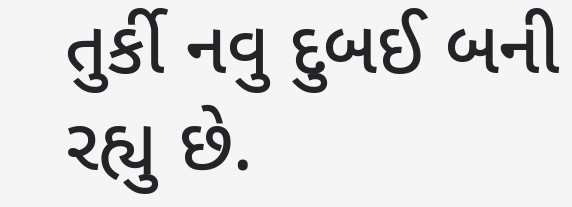તુર્કી નવુ દુબઈ બની રહ્યુ છે.